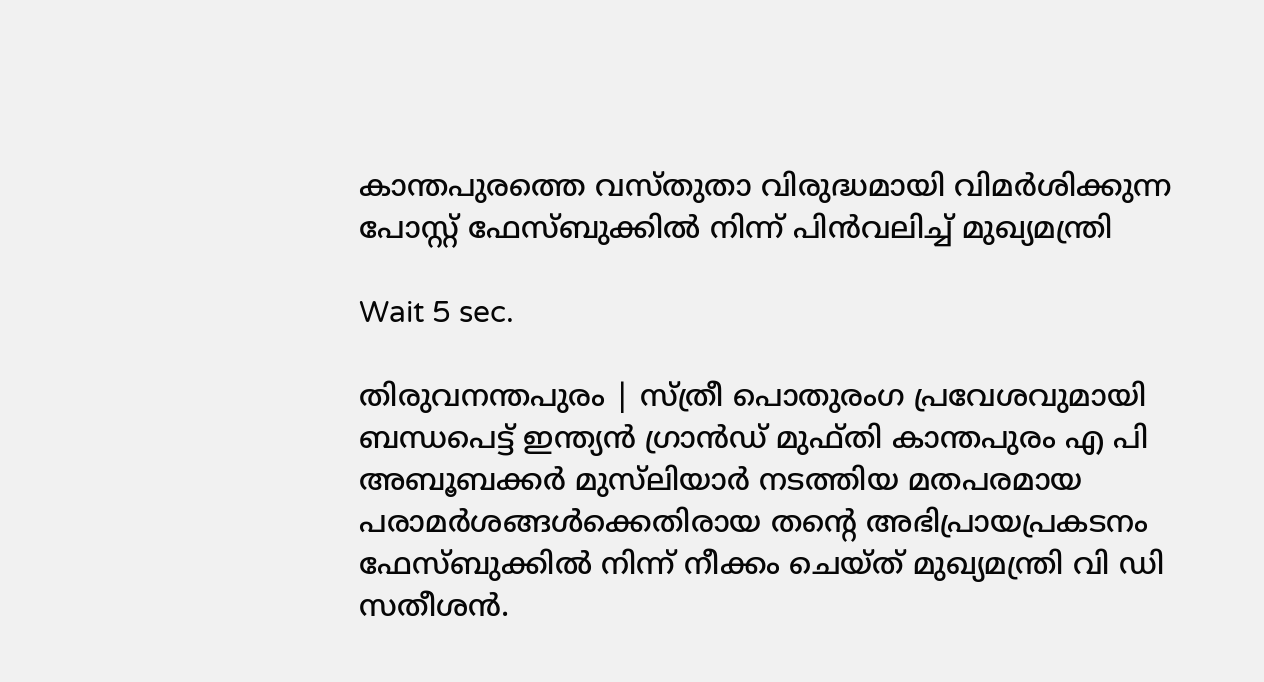കാന്തപുരത്തെ വസ്തുതാ വിരുദ്ധമായി വിമർശിക്കുന്ന പോസ്റ്റ് ഫേസ്‌ബുക്കിൽ നിന്ന് പിൻവലിച്ച് മുഖ്യമന്ത്രി

Wait 5 sec.

തിരുവനന്തപുരം | സ്ത്രീ പൊതുരംഗ പ്രവേശവുമായി ബന്ധപെട്ട് ഇന്ത്യൻ ഗ്രാൻഡ് മുഫ്തി കാന്തപുരം എ പി അബൂബക്കർ മുസ്‌ലിയാർ നടത്തിയ മതപരമായ പരാമർശങ്ങൾക്കെതിരായ തന്റെ അഭിപ്രായപ്രകടനം ഫേസ്ബുക്കിൽ നിന്ന് നീക്കം ചെയ്ത് മുഖ്യമന്ത്രി വി ഡി സതീശൻ.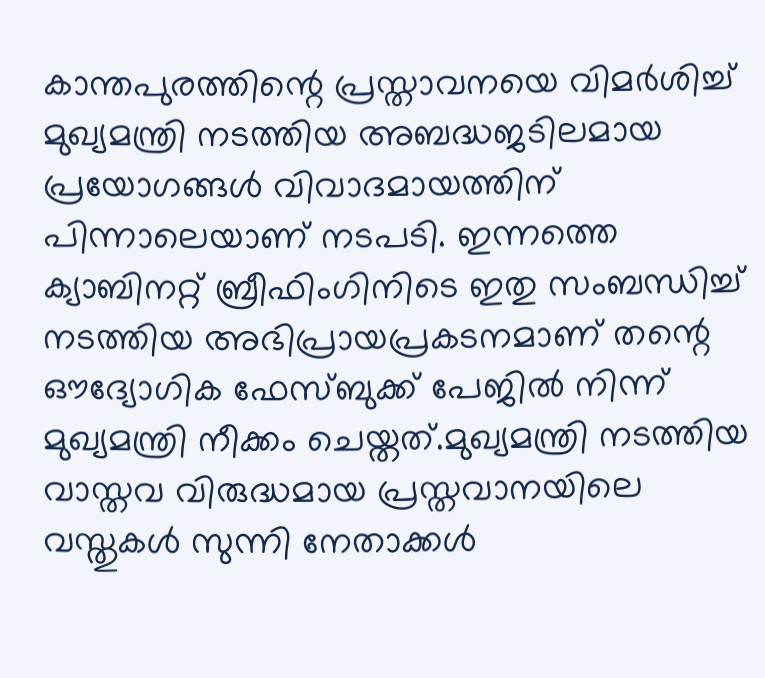കാന്തപുരത്തിന്റെ പ്രസ്താവനയെ വിമർശിച്ച് മുഖ്യമന്ത്രി നടത്തിയ അബദ്ധജടിലമായ പ്രയോഗങ്ങൾ വിവാദമായത്തിന് പിന്നാലെയാണ് നടപടി. ഇന്നത്തെ ക്യാബിനറ്റ് ബ്രീഫിംഗിനിടെ ഇതു സംബന്ധിച്ച് നടത്തിയ അഭിപ്രായപ്രകടനമാണ് തന്റെ ഔദ്യോഗിക ഫേസ്ബുക്ക് പേജിൽ നിന്ന് മുഖ്യമന്ത്രി നീക്കം ചെയ്തത്.മുഖ്യമന്ത്രി നടത്തിയ വാസ്തവ വിരുദ്ധമായ പ്രസ്തവാനയിലെ വസ്തുകള്‍ സുന്നി നേതാക്കൾ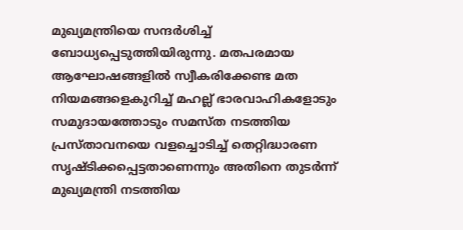മുഖ്യമന്ത്രിയെ സന്ദര്‍ശിച്ച് ബോധ്യപ്പെടുത്തിയിരുന്നു. മതപരമായ ആഘോഷങ്ങളില്‍ സ്വീകരിക്കേണ്ട മത നിയമങ്ങളെകുറിച്ച് മഹല്ല് ഭാരവാഹികളോടും സമുദായത്തോടും സമസ്ത നടത്തിയ പ്രസ്താവനയെ വളച്ചൊടിച്ച് തെറ്റിദ്ധാരണ സൃഷ്ടിക്കപ്പെട്ടതാണെന്നും അതിനെ തുടര്‍ന്ന് മുഖ്യമന്ത്രി നടത്തിയ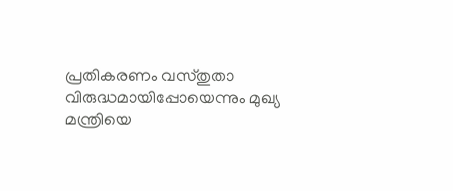പ്രതികരണം വസ്തുതാ വിരുദ്ധമായിപ്പോയെന്നും മുഖ്യ മന്ത്രിയെ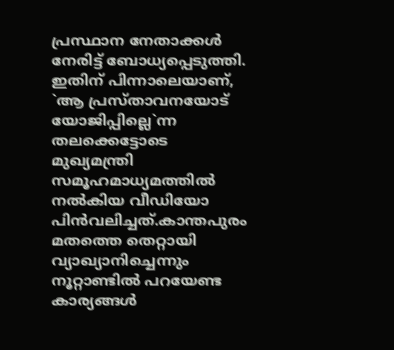പ്രസ്ഥാന നേതാക്കള്‍ നേരിട്ട് ബോധ്യപ്പെടുത്തി. ഇതിന് പിന്നാലെയാണ്, `ആ പ്രസ്താവനയോട് യോജിപ്പില്ലെ`ന്ന തലക്കെട്ടോടെ മുഖ്യമന്ത്രി സമൂഹമാധ്യമത്തിൽ നൽകിയ വീഡിയോ പിൻവലിച്ചത്.കാന്തപുരം മതത്തെ തെറ്റായി വ്യാഖ്യാനിച്ചെന്നും നൂറ്റാണ്ടിൽ പറയേണ്ട കാര്യങ്ങൾ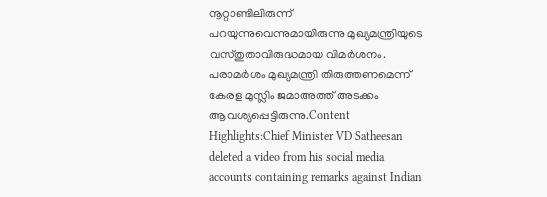നൂറ്റാണ്ടിലിരുന്ന് പറയുന്നുവെന്നുമായിരുന്നു മുഖ്യമന്ത്രിയുടെ വസ്തുതാവിരുദ്ധമായ വിമർശനം. പരാമർശം മുഖ്യമന്ത്രി തിരുത്തണമെന്ന് കേരള മുസ്ലിം ജമാഅത്ത് അടക്കം ആവശ്യപ്പെട്ടിരുന്നു.Content Highlights:Chief Minister VD Satheesan deleted a video from his social media accounts containing remarks against Indian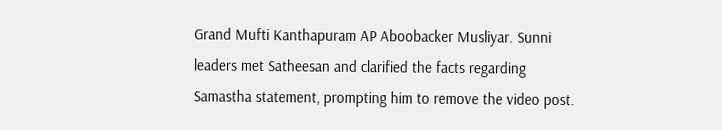Grand Mufti Kanthapuram AP Aboobacker Musliyar. Sunni leaders met Satheesan and clarified the facts regarding Samastha statement, prompting him to remove the video post.